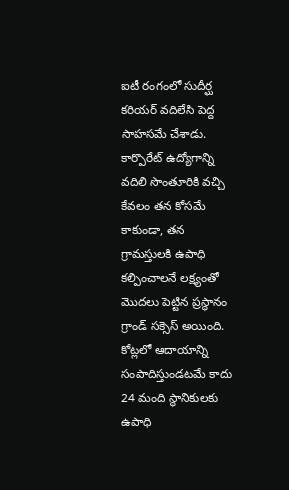ఐటీ రంగంలో సుదీర్ఘ కరియర్ వదిలేసి పెద్ద సాహసమే చేశాడు. కార్పొరేట్ ఉద్యోగాన్ని వదిలి సొంతూరికి వచ్చి కేవలం తన కోసమే కాకుండా, తన గ్రామస్తులకి ఉపాధి కల్పించాలనే లక్ష్యంతో మొదలు పెట్టిన ప్రస్థానం గ్రాండ్ సక్సెస్ అయింది. కోట్లలో ఆదాయాన్ని సంపాదిస్తుండటమే కాదు 24 మంది స్థానికులకు ఉపాధి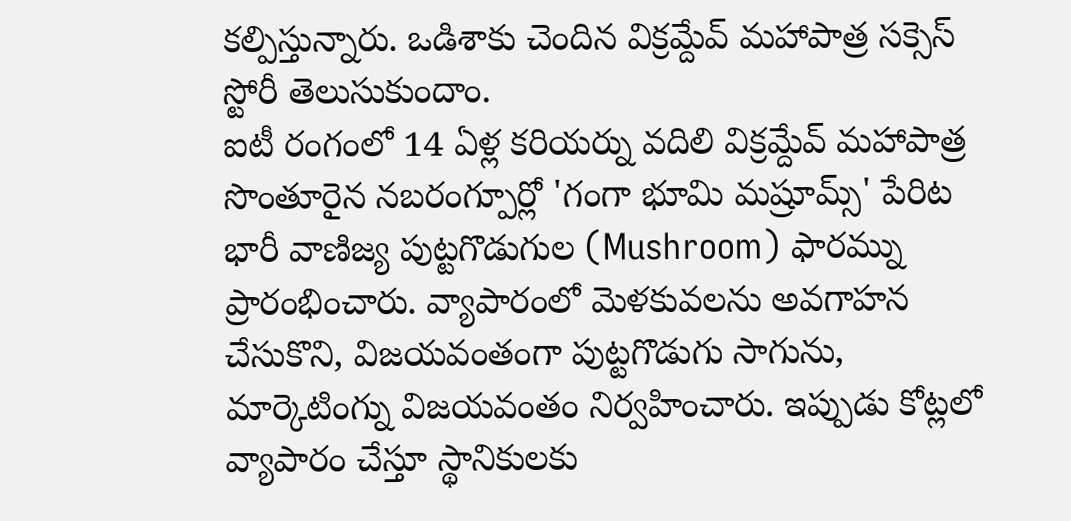కల్పిస్తున్నారు. ఒడిశాకు చెందిన విక్రమ్దేవ్ మహాపాత్ర సక్సెస్ స్టోరీ తెలుసుకుందాం.
ఐటీ రంగంలో 14 ఏళ్ల కరియర్ను వదిలి విక్రమ్దేవ్ మహాపాత్ర సొంతూరైన నబరంగ్పూర్లో 'గంగా భూమి మష్రూమ్స్' పేరిట భారీ వాణిజ్య పుట్టగొడుగుల (Mushroom) ఫారమ్ను ప్రారంభించారు. వ్యాపారంలో మెళకువలను అవగాహన చేసుకొని, విజయవంతంగా పుట్టగొడుగు సాగును, మార్కెటింగ్ను విజయవంతం నిర్వహించారు. ఇప్పుడు కోట్లలో వ్యాపారం చేస్తూ స్థానికులకు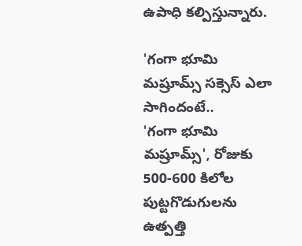ఉపాధి కల్పిస్తున్నారు.

'గంగా భూమి మష్రూమ్స్ సక్సెస్ ఎలా సాగిందంటే..
'గంగా భూమి మష్రూమ్స్', రోజుకు 500-600 కిలోల పుట్టగొడుగులను ఉత్పత్తి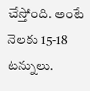చేస్తోంది. అంటే నెలకు 15-18 టన్నులు.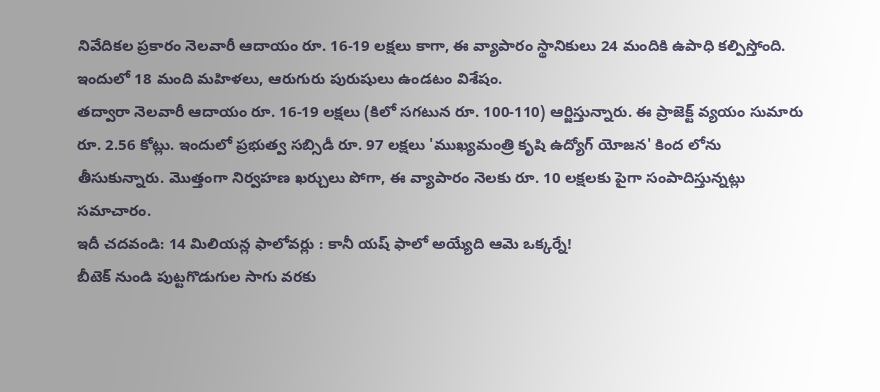నివేదికల ప్రకారం నెలవారీ ఆదాయం రూ. 16-19 లక్షలు కాగా, ఈ వ్యాపారం స్థానికులు 24 మందికి ఉపాధి కల్పిస్తోంది. ఇందులో 18 మంది మహిళలు, ఆరుగురు పురుషులు ఉండటం విశేషం.
తద్వారా నెలవారీ ఆదాయం రూ. 16-19 లక్షలు (కిలో సగటున రూ. 100-110) ఆర్జిస్తున్నారు. ఈ ప్రాజెక్ట్ వ్యయం సుమారు రూ. 2.56 కోట్లు. ఇందులో ప్రభుత్వ సబ్సిడీ రూ. 97 లక్షలు 'ముఖ్యమంత్రి కృషి ఉద్యోగ్ యోజన' కింద లోను తీసుకున్నారు. మొత్తంగా నిర్వహణ ఖర్చులు పోగా, ఈ వ్యాపారం నెలకు రూ. 10 లక్షలకు పైగా సంపాదిస్తున్నట్లు సమాచారం.
ఇదీ చదవండి: 14 మిలియన్ల ఫాలోవర్లు : కానీ యష్ ఫాలో అయ్యేది ఆమె ఒక్కర్నే!
బీటెక్ నుండి పుట్టగొడుగుల సాగు వరకు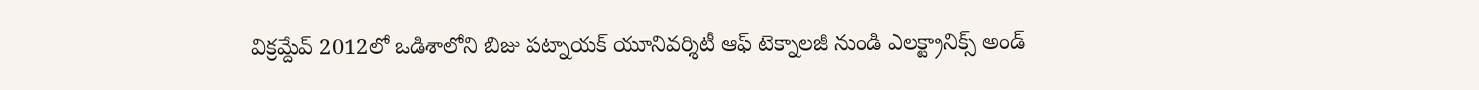విక్రమ్దేవ్ 2012లో ఒడిశాలోని బిజు పట్నాయక్ యూనివర్శిటీ ఆఫ్ టెక్నాలజీ నుండి ఎలక్ట్రానిక్స్ అండ్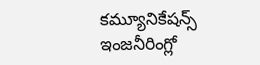కమ్యూనికేషన్స్ ఇంజనీరింగ్లో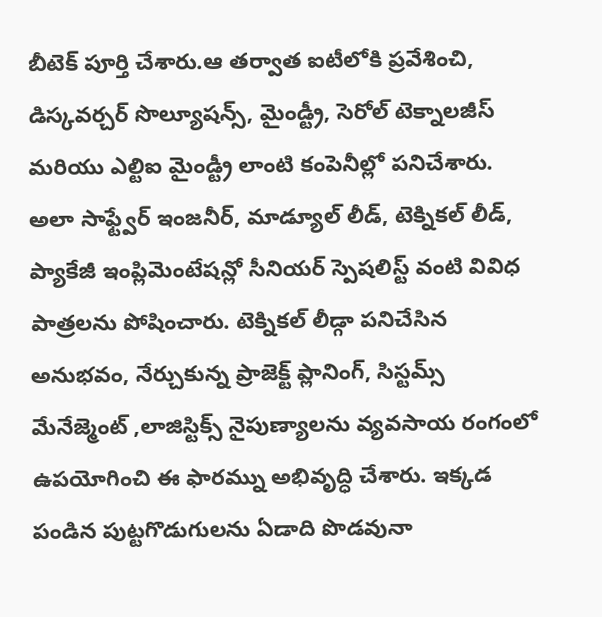బీటెక్ పూర్తి చేశారు.ఆ తర్వాత ఐటీలోకి ప్రవేశించి, డిస్కవర్చర్ సొల్యూషన్స్, మైండ్ట్రీ, సెరోల్ టెక్నాలజీస్ మరియు ఎల్టిఐ మైండ్ట్రీ లాంటి కంపెనీల్లో పనిచేశారు. అలా సాఫ్ట్వేర్ ఇంజనీర్, మాడ్యూల్ లీడ్, టెక్నికల్ లీడ్, ప్యాకేజీ ఇంప్లిమెంటేషన్లో సీనియర్ స్పెషలిస్ట్ వంటి వివిధ పాత్రలను పోషించారు. టెక్నికల్ లీడ్గా పనిచేసిన అనుభవం, నేర్చుకున్న ప్రాజెక్ట్ ప్లానింగ్, సిస్టమ్స్ మేనేజ్మెంట్ ,లాజిస్టిక్స్ నైపుణ్యాలను వ్యవసాయ రంగంలో ఉపయోగించి ఈ ఫారమ్ను అభివృద్ధి చేశారు. ఇక్కడ పండిన పుట్టగొడుగులను ఏడాది పొడవునా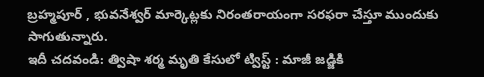బ్రహ్మపూర్ , భువనేశ్వర్ మార్కెట్లకు నిరంతరాయంగా సరఫరా చేస్తూ ముందుకు సాగుతున్నారు.
ఇదీ చదవండి: త్విషా శర్మ మృతి కేసులో ట్విస్ట్ : మాజీ జడ్జికి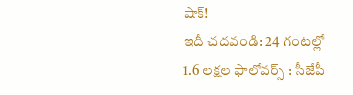షాక్!
ఇదీ చదవండి: 24 గంటల్లో 1.6 లక్షల ఫాలోవర్స్ : సీజేపీ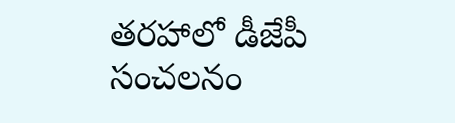తరహాలో డీజేపీ సంచలనం